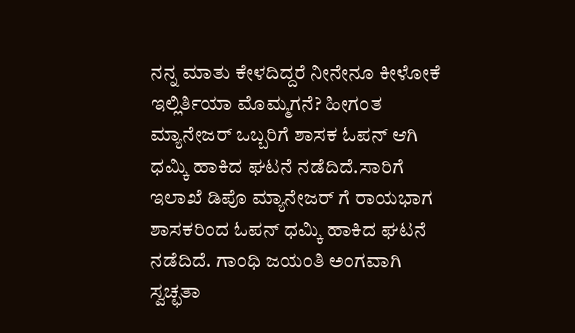ನನ್ನ ಮಾತು ಕೇಳದಿದ್ದರೆ ನೀನೇನೂ ಕೀಳೋಕೆ ಇಲ್ಲಿರ್ತಿಯಾ ಮೊಮ್ಮಗನೆ? ಹೀಗಂತ ಮ್ಯಾನೇಜರ್ ಒಬ್ಬರಿಗೆ ಶಾಸಕ ಓಪನ್ ಆಗಿ ಧಮ್ಕಿ ಹಾಕಿದ ಘಟನೆ ನಡೆದಿದೆ.ಸಾರಿಗೆ ಇಲಾಖೆ ಡಿಪೊ ಮ್ಯಾನೇಜರ್ ಗೆ ರಾಯಭಾಗ ಶಾಸಕರಿಂದ ಓಪನ್ ಧಮ್ಕಿ ಹಾಕಿದ ಘಟನೆ ನಡೆದಿದೆ. ಗಾಂಧಿ ಜಯಂತಿ ಅಂಗವಾಗಿ ಸ್ವಚ್ಛತಾ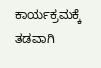ಕಾರ್ಯಕ್ರಮಕ್ಕೆ ತಡವಾಗಿ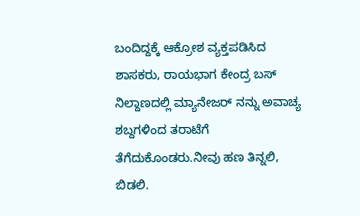ಬಂದಿದ್ದಕ್ಕೆ ಆಕ್ರೋಶ ವ್ಯಕ್ತಪಡಿಸಿದ ಶಾಸಕರು, ರಾಯಭಾಗ ಕೇಂದ್ರ ಬಸ್ ನಿಲ್ದಾಣದಲ್ಲಿ ಮ್ಯಾನೇಜರ್ ನನ್ನು ಅವಾಚ್ಯ ಶಬ್ದಗಳಿಂದ ತರಾಟೆಗೆ ತೆಗೆದುಕೊಂಡರು.ನೀವು ಹಣ ತಿನ್ನಲಿ, ಬಿಡಲಿ.